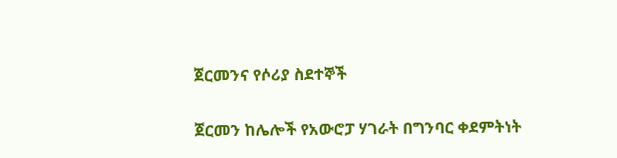ጀርመንና የሶሪያ ስደተኞች

ጀርመን ከሌሎች የአውሮፓ ሃገራት በግንባር ቀደምትነት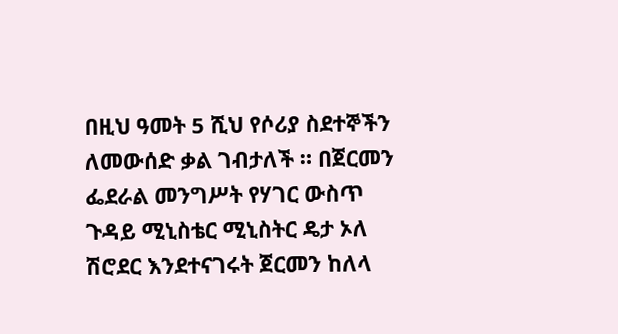በዚህ ዓመት 5 ሺህ የሶሪያ ስደተኞችን ለመውሰድ ቃል ገብታለች ። በጀርመን ፌደራል መንግሥት የሃገር ውስጥ ጉዳይ ሚኒስቴር ሚኒስትር ዴታ ኦለ ሽሮደር እንደተናገሩት ጀርመን ከለላ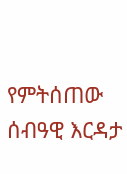የምትሰጠው ሰብዓዊ እርዳታ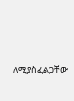ለሚያስፈልጋቸው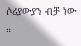ሶሪያውያን ብቻ ነው ።